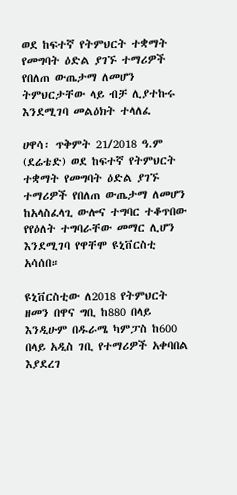ወደ ከፍተኛ የትምህርት ተቋማት የመግባት ዕድል ያገኙ ተማሪዎች የበለጠ ውጤታማ ለመሆን ትምህርታቸው ላይ ብቻ ሊያተኩሩ እንደሚገባ መልዕክት ተላለፈ

ሀዋሳ፡ ጥቅምት 21/2018 ዓ.ም (ደሬቴድ) ወደ ከፍተኛ የትምህርት ተቋማት የመግባት ዕድል ያገኙ ተማሪዎች የበለጠ ውጤታማ ለመሆን ከአላስፈላጊ ውሎና ተግባር ተቆጥበው የየዕለት ተግባራቸው መማር ሊሆን እንደሚገባ የዋቸሞ ዩኒቨርስቲ አሳሰበ።

ዩኒቨርስቲው ለ2018 የትምህርት ዘመን በዋና ግቢ ከ880 በላይ እንዲሁም በዱራሜ ካምፓስ ከ600 በላይ አዲስ ገቢ የተማሪዎች አቀባበል እያደረገ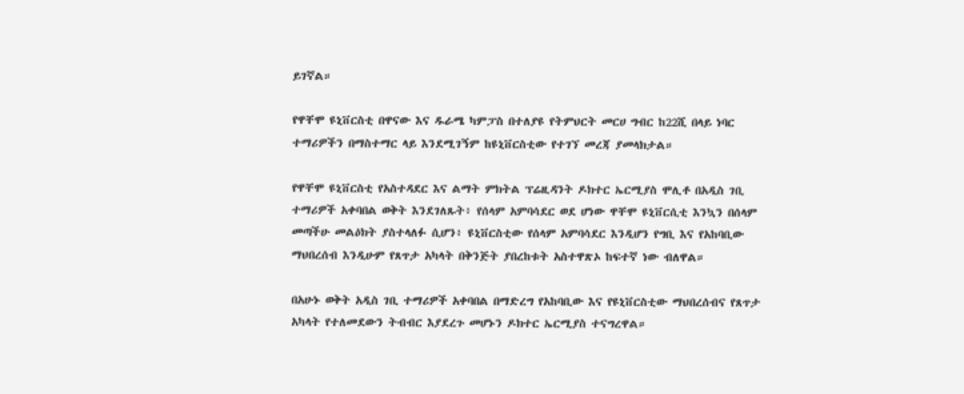ይገኛል።

የዋቸሞ ዩኒቨርስቲ በዋናው እና ዱራሜ ካምፓስ በተለያዩ የትምህርት መርሀ ግብር ከ22ሺ በላይ ነባር ተማሪዎችን በማስተማር ላይ እንደሚገኝም ከዩኒቨርስቲው የተገኘ መረጃ ያመላክታል።

የዋቸሞ ዩኒቨርስቲ የአስተዳደር እና ልማት ምክትል ፕሬዚዳንት ዶክተር ኤርሚያስ ሞሊቶ በአዲስ ገቢ ተማሪዎች አቀባበል ወቅት እንደገለጹት፥ የሰላም አምባሳደር ወደ ሆነው ዋቸሞ ዩኒቨርሲቲ እንኳን በሰላም መጣችሁ መልዕክት ያስተላለፉ ሲሆን፥ ዩኒቨርስቲው የሰላም አምባሳደር እንዲሆን የግቢ እና የአከባቢው ማህበረሰብ እንዲሁም የጸጥታ አካላት በቅንጅት ያበረከቱት አስተዋጽኦ ከፍተኛ ነው ብለዋል።

በአሁኑ ወቅት አዲስ ገቢ ተማሪዎች አቀባበል በማድረግ የአከባቢው እና የዩኒቨርስቲው ማህበረሰብና የጸጥታ አካላት የተለመደውን ትብብር እያደረጉ መሆኑን ዶክተር ኤርሚያስ ተናግረዋል።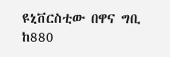ዩኒቨርስቲው በዋና ግቢ ከ880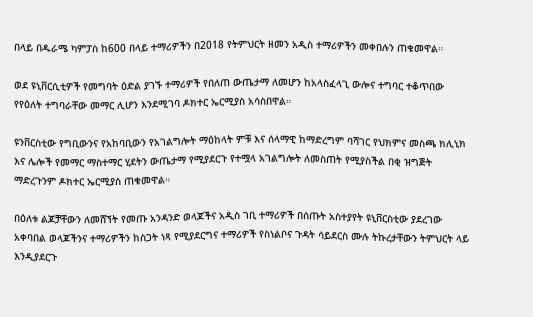በላይ በዱራሜ ካምፓስ ከ600 በላይ ተማሪዎችን በ2018 የትምህርት ዘመን አዲስ ተማሪዎችን መቀበሉን ጠቁመዋል።

ወደ ዩኒቨርሲቲዎች የመግባት ዕድል ያገኙ ተማሪዎች የበለጠ ውጤታማ ለመሆን ከአላስፈላጊ ውሎና ተግባር ተቆጥበው የየዕለት ተግባራቸው መማር ሊሆን እንደሚገባ ዶክተር ኤርሚያስ አሳስበዋል።

ዩንቨርስቲው የግቢውንና የአከባቢውን የአገልግሎት ማዕከላት ምቹ እና ሰላማዊ ከማድረግም ባሻገር የህክምና መስጫ ክሊኒክ እና ሌሎች የመማር ማስተማር ሂደትን ውጤታማ የሚያደርጉ የተሟላ አገልግሎት ለመስጠት የሚያስችል በቂ ዝግጅት ማድረጉንም ዶክተር ኤርሚያስ ጠቁመዋል።

በዕለቱ ልጆቻቸውን ለመሸኘት የመጡ አንዳንድ ወላጆችና አዲስ ገቢ ተማሪዎች በሰጡት አስተያየት ዩኒቨርስቲው ያደረገው አቀባበል ወላጆችንና ተማሪዎችን ከስጋት ነጻ የሚያደርግና ተማሪዎች የስነልቦና ጉዳት ሳይደርስ ሙሉ ትኩረታቸውን ትምህርት ላይ እንዲያደርጉ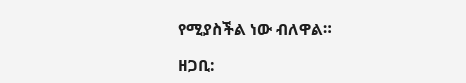የሚያስችል ነው ብለዋል።

ዘጋቢ: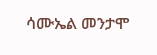ሳሙኤል መንታሞ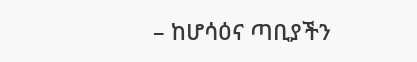– ከሆሳዕና ጣቢያችን